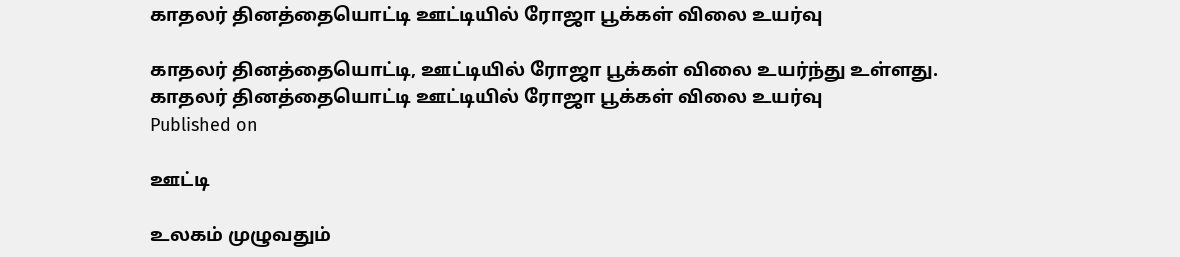காதலர் தினத்தையொட்டி ஊட்டியில் ரோஜா பூக்கள் விலை உயர்வு

காதலர் தினத்தையொட்டி, ஊட்டியில் ரோஜா பூக்கள் விலை உயர்ந்து உள்ளது.
காதலர் தினத்தையொட்டி ஊட்டியில் ரோஜா பூக்கள் விலை உயர்வு
Published on

ஊட்டி

உலகம் முழுவதும்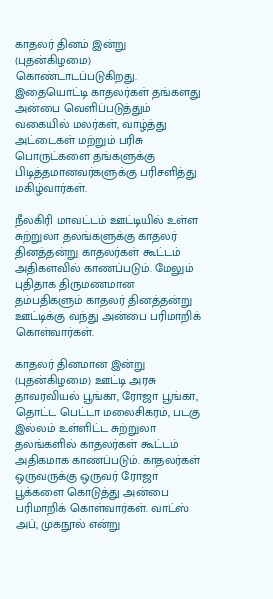காதலர் தினம் இன்று (புதன்கிழமை) கொண்டாடப்படுகிறது. இதையொட்டி காதலர்கள் தங்களது அன்பை வெளிப்படுத்தும் வகையில் மலர்கள், வாழ்த்து அட்டைகள் மற்றும் பரிசு பொருட்களை தங்களுக்கு பிடித்தமானவர்களுக்கு பரிசளித்து மகிழ்வார்கள்.

நீலகிரி மாவட்டம் ஊட்டியில் உள்ள சுற்றுலா தலங்களுக்கு காதலர் தினத்தன்று காதலர்கள் கூட்டம் அதிகளவில் காணப்படும். மேலும் புதிதாக திருமணமான தம்பதிகளும் காதலர் தினத்தன்று ஊட்டிக்கு வந்து அன்பை பரிமாறிக் கொள்வார்கள்.

காதலர் தினமான இன்று (புதன்கிழமை) ஊட்டி அரசு தாவரவியல் பூங்கா, ரோஜா பூங்கா, தொட்ட பெட்டா மலைசிகரம், படகு இல்லம் உள்ளிட்ட சுற்றுலா தலங்களில் காதலர்கள் கூட்டம் அதிகமாக காணப்படும். காதலர்கள் ஒருவருக்கு ஒருவர் ரோஜா பூக்களை கொடுத்து அன்பை பரிமாறிக் கொள்வார்கள். வாட்ஸ் அப், முகநூல் என்று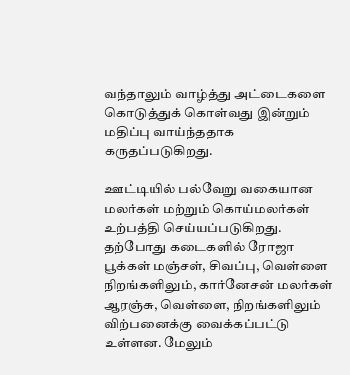வந்தாலும் வாழ்த்து அட்டைகளை கொடுத்துக் கொள்வது இன்றும் மதிப்பு வாய்ந்ததாக கருதப்படுகிறது.

ஊட்டியில் பல்வேறு வகையான மலர்கள் மற்றும் கொய்மலர்கள் உற்பத்தி செய்யப்படுகிறது. தற்போது கடைகளில் ரோஜா பூக்கள் மஞ்சள், சிவப்பு, வெள்ளை நிறங்களிலும், கார்னேசன் மலர்கள் ஆரஞ்சு, வெள்ளை, நிறங்களிலும் விற்பனைக்கு வைக்கப்பட்டு உள்ளன. மேலும்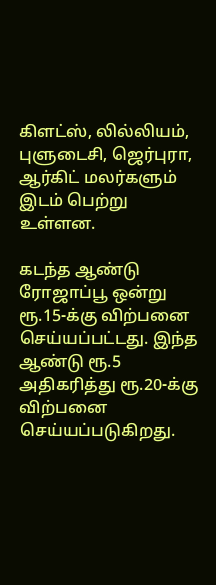கிளட்ஸ், லில்லியம், புளுடைசி, ஜெர்புரா, ஆர்கிட் மலர்களும் இடம் பெற்று உள்ளன.

கடந்த ஆண்டு ரோஜாப்பூ ஒன்று ரூ.15-க்கு விற்பனை செய்யப்பட்டது. இந்த ஆண்டு ரூ.5 அதிகரித்து ரூ.20-க்கு விற்பனை செய்யப்படுகிறது.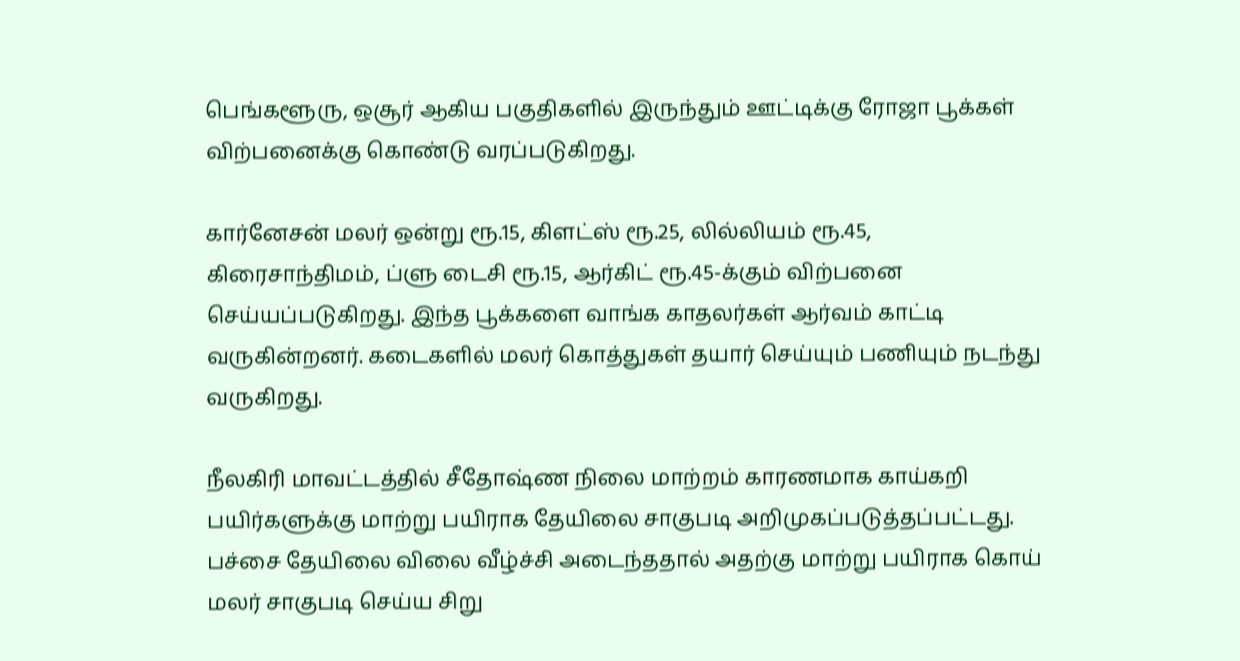பெங்களூரு, ஒசூர் ஆகிய பகுதிகளில் இருந்தும் ஊட்டிக்கு ரோஜா பூக்கள் விற்பனைக்கு கொண்டு வரப்படுகிறது.

கார்னேசன் மலர் ஒன்று ரூ.15, கிளட்ஸ் ரூ.25, லில்லியம் ரூ.45, கிரைசாந்திமம், ப்ளு டைசி ரூ.15, ஆர்கிட் ரூ.45-க்கும் விற்பனை செய்யப்படுகிறது. இந்த பூக்களை வாங்க காதலர்கள் ஆர்வம் காட்டி வருகின்றனர். கடைகளில் மலர் கொத்துகள் தயார் செய்யும் பணியும் நடந்து வருகிறது.

நீலகிரி மாவட்டத்தில் சீதோஷ்ண நிலை மாற்றம் காரணமாக காய்கறி பயிர்களுக்கு மாற்று பயிராக தேயிலை சாகுபடி அறிமுகப்படுத்தப்பட்டது. பச்சை தேயிலை விலை வீழ்ச்சி அடைந்ததால் அதற்கு மாற்று பயிராக கொய் மலர் சாகுபடி செய்ய சிறு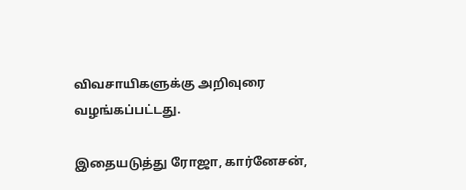விவசாயிகளுக்கு அறிவுரை வழங்கப்பட்டது.

இதையடுத்து ரோஜா, கார்னேசன்,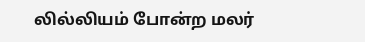லில்லியம் போன்ற மலர்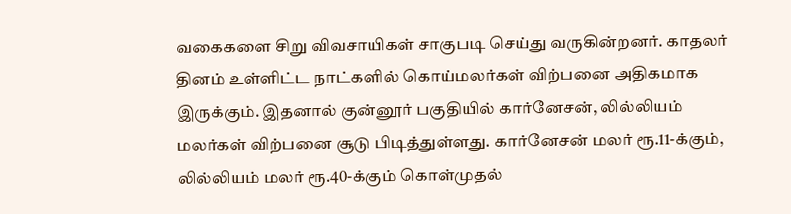வகைகளை சிறு விவசாயிகள் சாகுபடி செய்து வருகின்றனர். காதலர் தினம் உள்ளிட்ட நாட்களில் கொய்மலர்கள் விற்பனை அதிகமாக இருக்கும். இதனால் குன்னூர் பகுதியில் கார்னேசன், லில்லியம் மலர்கள் விற்பனை சூடு பிடித்துள்ளது. கார்னேசன் மலர் ரூ.11-க்கும், லில்லியம் மலர் ரூ.40-க்கும் கொள்முதல்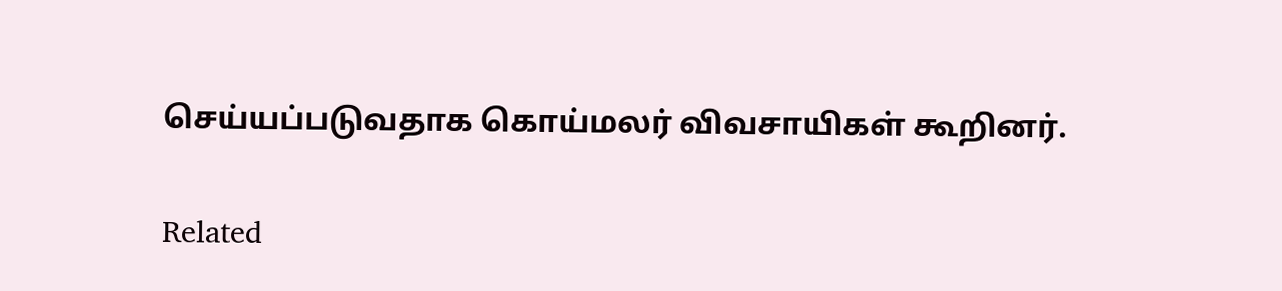செய்யப்படுவதாக கொய்மலர் விவசாயிகள் கூறினர்.

Related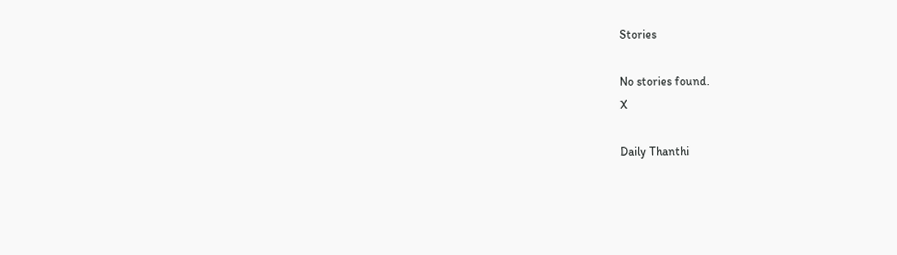Stories

No stories found.
X

Daily Thanthi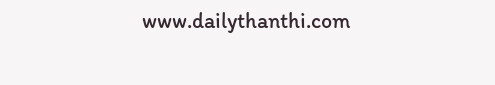www.dailythanthi.com